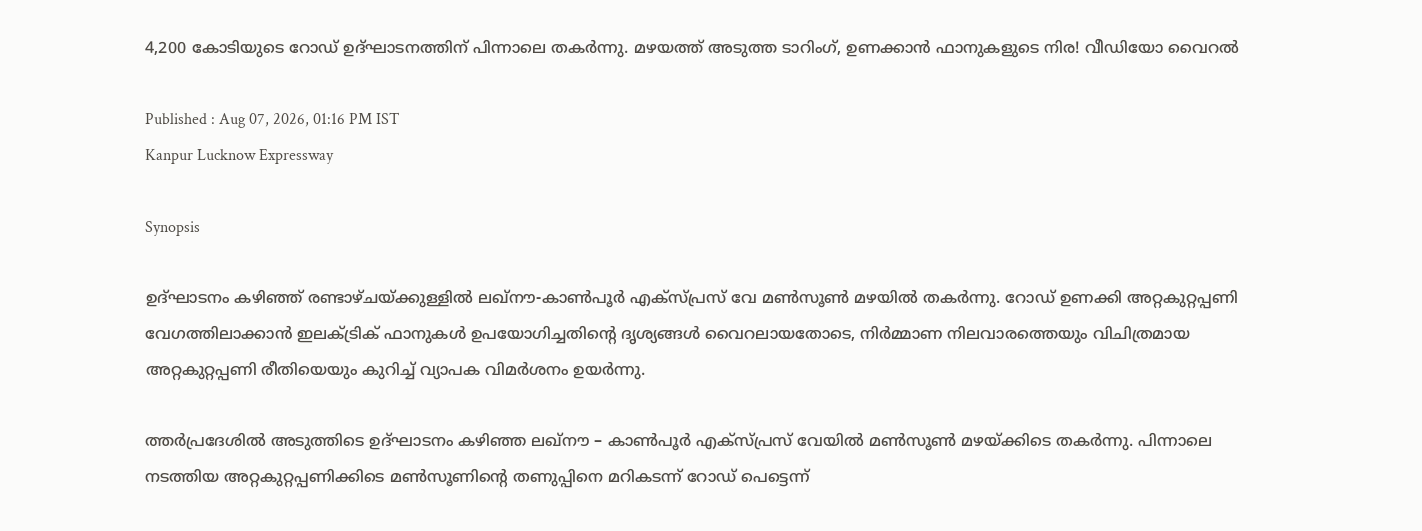4,200 കോടിയുടെ റോഡ് ഉദ്ഘാടനത്തിന് പിന്നാലെ തകർന്നു. മഴയത്ത് അടുത്ത ടാറിംഗ്, ഉണക്കാൻ ഫാനുകളുടെ നിര! വീഡിയോ വൈറൽ

Published : Aug 07, 2026, 01:16 PM IST
Kanpur Lucknow Expressway

Synopsis

ഉദ്ഘാടനം കഴിഞ്ഞ് രണ്ടാഴ്ചയ്ക്കുള്ളിൽ ലഖ്നൗ-കാൺപൂർ എക്സ്പ്രസ് വേ മൺസൂൺ മഴയിൽ തകർന്നു. റോഡ് ഉണക്കി അറ്റകുറ്റപ്പണി വേഗത്തിലാക്കാൻ ഇലക്ട്രിക് ഫാനുകൾ ഉപയോഗിച്ചതിൻ്റെ ദൃശ്യങ്ങൾ വൈറലായതോടെ, നിർമ്മാണ നിലവാരത്തെയും വിചിത്രമായ അറ്റകുറ്റപ്പണി രീതിയെയും കുറിച്ച് വ്യാപക വിമർശനം ഉയർന്നു.

ത്തർപ്രദേശിൽ അടുത്തിടെ ഉദ്ഘാടനം കഴിഞ്ഞ ലഖ്നൗ – കാൺപൂർ എക്സ്പ്രസ് വേയിൽ മൺസൂൺ മഴയ്ക്കിടെ തകർന്നു. പിന്നാലെ നടത്തിയ അറ്റകുറ്റപ്പണിക്കിടെ മൺസൂണിന്‍റെ തണുപ്പിനെ മറികടന്ന് റോഡ് പെട്ടെന്ന്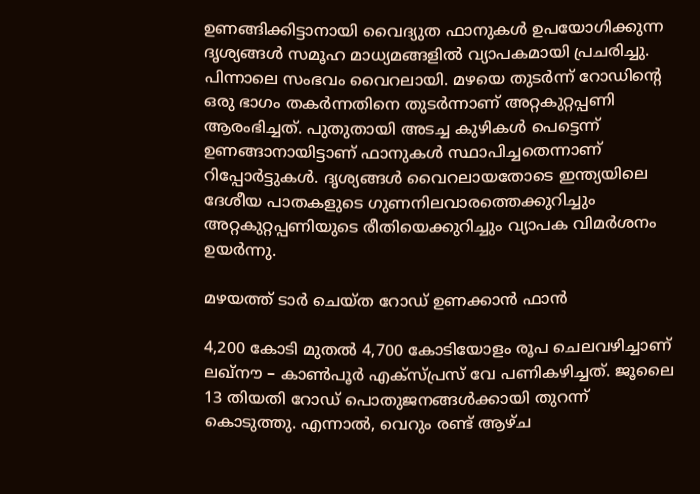ഉണങ്ങിക്കിട്ടാനായി വൈദ്യുത ഫാനുകൾ ഉപയോഗിക്കുന്ന ദൃശ്യങ്ങൾ സമൂഹ മാധ്യമങ്ങളിൽ വ്യാപകമായി പ്രചരിച്ചു. പിന്നാലെ സംഭവം വൈറലായി. മഴയെ തുടർന്ന് റോഡിന്‍റെ ഒരു ഭാഗം തകർന്നതിനെ തുടർന്നാണ് അറ്റകുറ്റപ്പണി ആരംഭിച്ചത്. പുതുതായി അടച്ച കുഴികൾ പെട്ടെന്ന് ഉണങ്ങാനായിട്ടാണ് ഫാനുകൾ സ്ഥാപിച്ചതെന്നാണ് റിപ്പോർട്ടുകൾ. ദൃശ്യങ്ങൾ വൈറലായതോടെ ഇന്ത്യയിലെ ദേശീയ പാതകളുടെ ഗുണനിലവാരത്തെക്കുറിച്ചും അറ്റകുറ്റപ്പണിയുടെ രീതിയെക്കുറിച്ചും വ്യാപക വിമർശനം ഉയർന്നു.

മഴയത്ത് ടാർ ചെയ്ത റോഡ് ഉണക്കാൻ ഫാൻ

4,200 കോടി മുതൽ 4,700 കോടിയോളം രൂപ ചെലവഴിച്ചാണ് ലഖ്നൗ – കാൺപൂർ എക്സ്പ്രസ് വേ പണികഴിച്ചത്. ജൂലൈ 13 തിയതി റോഡ് പൊതുജനങ്ങൾക്കായി തുറന്ന് കൊടുത്തു. എന്നാൽ, വെറും രണ്ട് ആഴ്ച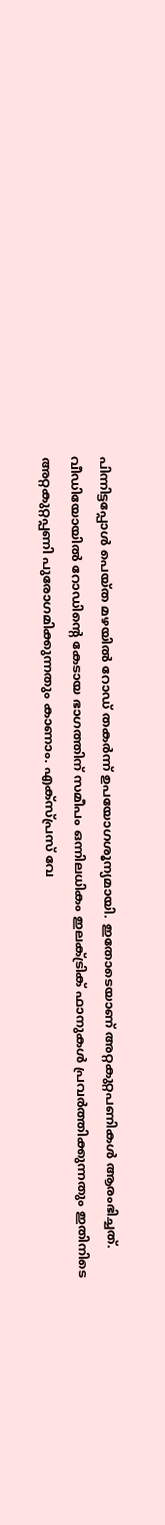പിന്നിട്ടപ്പോൾ പെയ്ത മഴയിൽ റോഡ് തകർന്ന് ഉപയോഗശൂന്യമായി. ഇതോടെയാണ് അറ്റകുറ്റപണികൾ ആരംഭിച്ചത്. വീഡിയോയിൽ റോഡിന്‍റെ കേടായ ഭാഗത്തിന് സമീപം ഒന്നിലധികം ഇലക്ട്രിക് ഫാനുകൾ പ്രവർത്തിക്കുന്നതും ഇതിനിടെ അറ്റകുറ്റപ്പണി പുരോഗമിക്കുന്നതും കാണാം. എക്സ്പ്രസ് വേ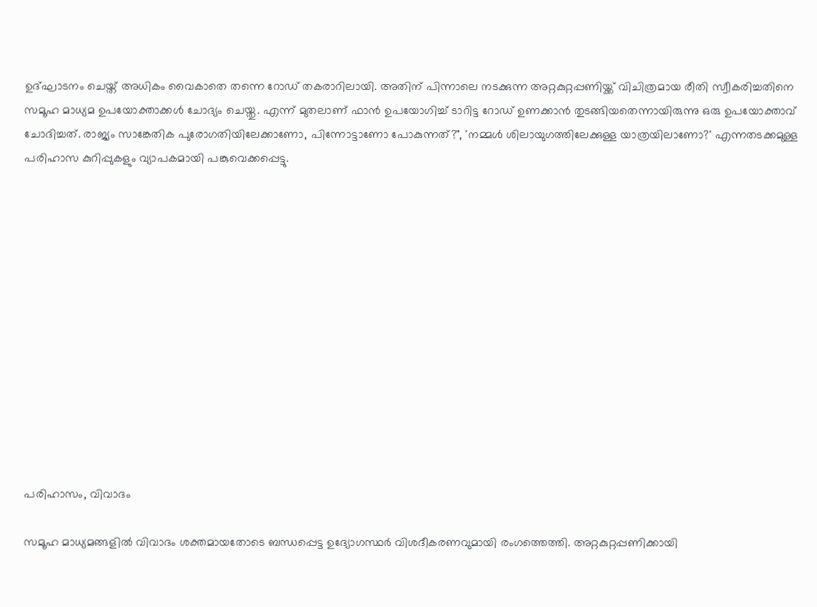ഉദ്ഘാടനം ചെയ്ത് അധികം വൈകാതെ തന്നെ റോഡ് തകരാറിലായി. അതിന് പിന്നാലെ നടക്കുന്ന അറ്റകുറ്റപ്പണിയ്ക്ക് വിചിത്രമായ രീതി സ്വീകരിച്ചതിനെ സമൂഹ മാധ്യമ ഉപയോക്താക്കൾ ചോദ്യം ചെയ്തു. എന്ന് മുതലാണ് ഫാൻ ഉപയോഗിച്ച് ടാറിട്ട റോഡ് ഉണക്കാൻ തുടങ്ങിയതെന്നായിരുന്നു ഒരു ഉപയോക്താവ് ചോദിച്ചത്. രാജ്യം സാങ്കേതിക പുരോഗതിയിലേക്കാണോ, പിന്നോട്ടാണോ പോകുന്നത്?", 'നമ്മൾ ശിലായുഗത്തിലേക്കുള്ള യാത്രയിലാണോ?' എന്നതടക്കമുള്ള പരിഹാസ കുറിപ്പുകളും വ്യാപകമായി പങ്കുവെക്കപ്പെട്ടു.













പരിഹാസം, വിവാദം

സമൂഹ മാധ്യമങ്ങളിൽ വിവാദം ശക്തമായതോടെ ബന്ധപ്പെട്ട ഉദ്യോഗസ്ഥർ വിശദീകരണവുമായി രംഗത്തെത്തി. അറ്റകുറ്റപ്പണിക്കായി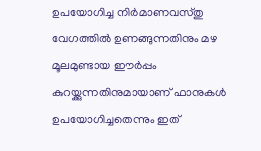ഉപയോഗിച്ച നിർമാണവസ്തു വേഗത്തിൽ ഉണങ്ങുന്നതിനും മഴ മൂലമുണ്ടായ ഈർപ്പം കുറയ്ക്കുന്നതിനുമായാണ് ഫാനുകൾ ഉപയോഗിച്ചതെന്നും ഇത്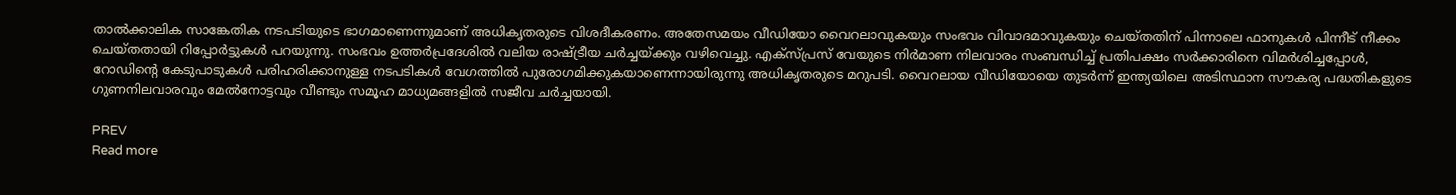താൽക്കാലിക സാങ്കേതിക നടപടിയുടെ ഭാഗമാണെന്നുമാണ് അധികൃതരുടെ വിശദീകരണം. അതേസമയം വീഡിയോ വൈറലാവുകയും സംഭവം വിവാദമാവുകയും ചെയ്തതിന് പിന്നാലെ ഫാനുകൾ പിന്നീട് നീക്കം ചെയ്തതായി റിപ്പോർട്ടുകൾ പറയുന്നു. സംഭവം ഉത്തർപ്രദേശിൽ വലിയ രാഷ്ട്രീയ ചർച്ചയ്ക്കും വഴിവെച്ചു. എക്സ്പ്രസ് വേയുടെ നിർമാണ നിലവാരം സംബന്ധിച്ച് പ്രതിപക്ഷം സർക്കാരിനെ വിമർശിച്ചപ്പോൾ, റോഡിന്‍റെ കേടുപാടുകൾ പരിഹരിക്കാനുള്ള നടപടികൾ വേഗത്തിൽ പുരോഗമിക്കുകയാണെന്നായിരുന്നു അധികൃതരുടെ മറുപടി. വൈറലായ വീഡിയോയെ തുടർന്ന് ഇന്ത്യയിലെ അടിസ്ഥാന സൗകര്യ പദ്ധതികളുടെ ഗുണനിലവാരവും മേൽനോട്ടവും വീണ്ടും സമൂഹ മാധ്യമങ്ങളിൽ സജീവ ചർച്ചയായി.

PREV
Read more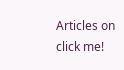Articles on
click me!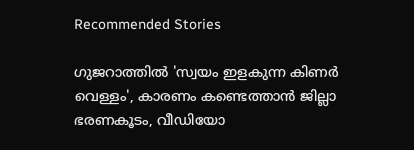Recommended Stories

ഗുജറാത്തിൽ 'സ്വയം ഇളകുന്ന കിണർ വെള്ളം', കാരണം കണ്ടെത്താൻ ജില്ലാ ഭരണകൂടം, വീഡിയോ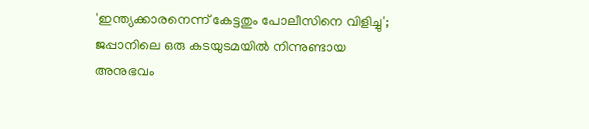'ഇന്ത്യക്കാരനെന്ന് കേട്ടതും പോലീസിനെ വിളിച്ചു'; ജപ്പാനിലെ ഒരു കടയുടമയിൽ നിന്നുണ്ടായ അനുഭവം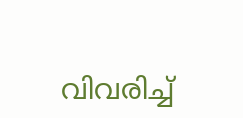വിവരിച്ച്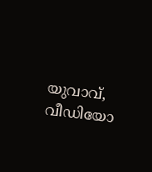യുവാവ്, വീഡിയോ